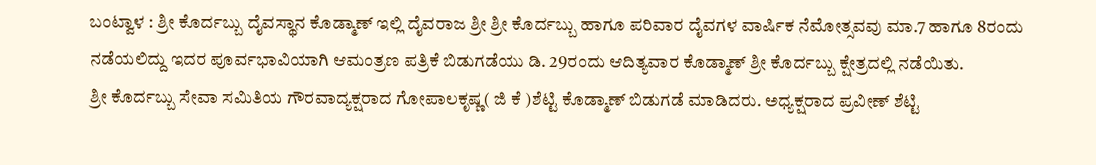ಬಂಟ್ವಾಳ : ಶ್ರೀ ಕೊರ್ದಬ್ಬು ದೈವಸ್ಥಾನ ಕೊಡ್ಮಾಣ್ ಇಲ್ಲಿ ದೈವರಾಜ ಶ್ರೀ ಶ್ರೀ ಕೊರ್ದಬ್ಬು ಹಾಗೂ ಪರಿವಾರ ದೈವಗಳ ವಾರ್ಷಿಕ ನೆಮೋತ್ಸವವು ಮಾ.7 ಹಾಗೂ 8ರಂದು ನಡೆಯಲಿದ್ದು ಇದರ ಪೂರ್ವಭಾವಿಯಾಗಿ ಆಮಂತ್ರಣ ಪತ್ರಿಕೆ ಬಿಡುಗಡೆಯು ಡಿ. 29ರಂದು ಆದಿತ್ಯವಾರ ಕೊಡ್ಮಾಣ್ ಶ್ರೀ ಕೊರ್ದಬ್ಬು ಕ್ಷೇತ್ರದಲ್ಲಿ ನಡೆಯಿತು.
ಶ್ರೀ ಕೊರ್ದಬ್ಬು ಸೇವಾ ಸಮಿತಿಯ ಗೌರವಾದ್ಯಕ್ಷರಾದ ಗೋಪಾಲಕೃಷ್ಣ( ಜಿ ಕೆ )ಶೆಟ್ಟಿ ಕೊಡ್ಮಾಣ್ ಬಿಡುಗಡೆ ಮಾಡಿದರು. ಅಧ್ಯಕ್ಷರಾದ ಪ್ರವೀಣ್ ಶೆಟ್ಟಿ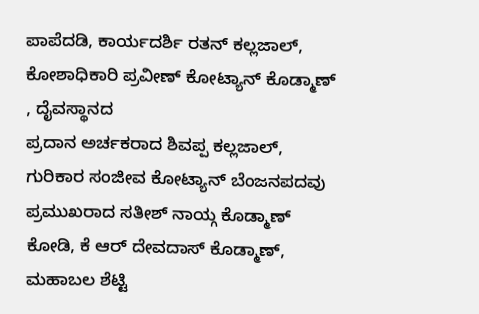ಪಾಪೆದಡಿ, ಕಾರ್ಯದರ್ಶಿ ರತನ್ ಕಲ್ಲಜಾಲ್, ಕೋಶಾಧಿಕಾರಿ ಪ್ರವೀಣ್ ಕೋಟ್ಯಾನ್ ಕೊಡ್ಮಾಣ್ , ದೈವಸ್ಥಾನದ
ಪ್ರದಾನ ಅರ್ಚಕರಾದ ಶಿವಪ್ಪ ಕಲ್ಲಜಾಲ್, ಗುರಿಕಾರ ಸಂಜೀವ ಕೋಟ್ಯಾನ್ ಬೆಂಜನಪದವು ಪ್ರಮುಖರಾದ ಸತೀಶ್ ನಾಯ್ಗ ಕೊಡ್ಮಾಣ್ ಕೋಡಿ, ಕೆ ಆರ್ ದೇವದಾಸ್ ಕೊಡ್ಮಾಣ್, ಮಹಾಬಲ ಶೆಟ್ಟಿ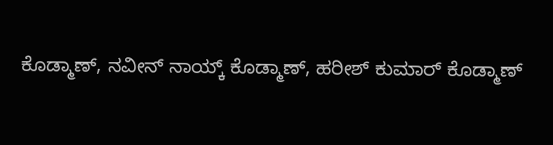ಕೊಡ್ಮಾಣ್, ನವೀನ್ ನಾಯ್ಕ್ ಕೊಡ್ಮಾಣ್, ಹರೀಶ್ ಕುಮಾರ್ ಕೊಡ್ಮಾಣ್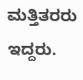ಮತ್ತಿತರರು ಇದ್ದರು.